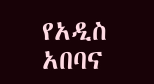የአዲስ አበባና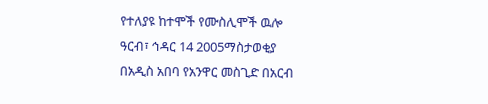የተለያዩ ከተሞች የሙስሊሞች ዉሎ
ዓርብ፣ ኅዳር 14 2005ማስታወቂያ
በአዲስ አበባ የአንዋር መስጊድ በአርብ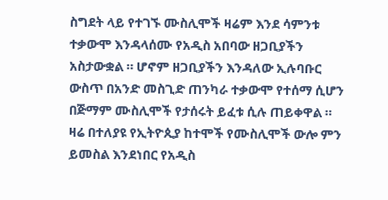ስግደት ላይ የተገኙ ሙስሊሞች ዛሬም እንደ ሳምንቱ ተቃውሞ እንዳላሰሙ የአዲስ አበባው ዘጋቢያችን አስታውቋል ። ሆኖም ዘጋቢያችን እንዳለው ኢሉባቡር ውስጥ በአንድ መስጊድ ጠንካራ ተቃውሞ የተሰማ ሲሆን በጅማም ሙስሊሞች የታሰሩት ይፈቱ ሲሉ ጠይቀዋል ። ዛሬ በተለያዩ የኢትዮጲያ ከተሞች የሙስሊሞች ውሎ ምን ይመስል እንደነበር የአዲስ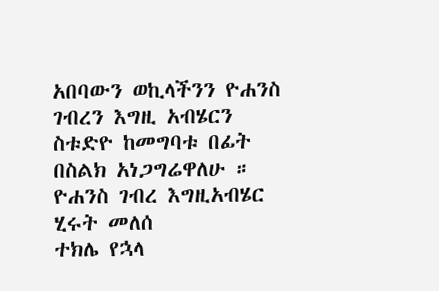አበባውን ወኪላችንን ዮሐንስ ገብረን እግዚ አብሄርን ስቱድዮ ከመግባቱ በፊት በስልክ አነጋግሬዋለሁ ።
ዮሐንስ ገብረ እግዚአብሄር
ሂሩት መለሰ
ተክሌ የኋላ